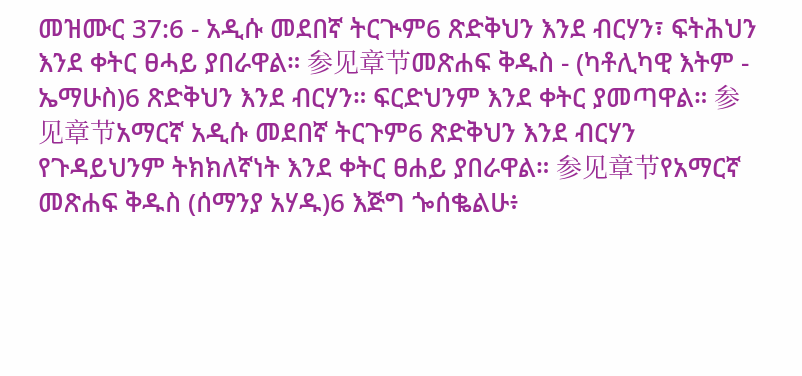መዝሙር 37:6 - አዲሱ መደበኛ ትርጒም6 ጽድቅህን እንደ ብርሃን፣ ፍትሕህን እንደ ቀትር ፀሓይ ያበራዋል። 参见章节መጽሐፍ ቅዱስ - (ካቶሊካዊ እትም - ኤማሁስ)6 ጽድቅህን እንደ ብርሃን። ፍርድህንም እንደ ቀትር ያመጣዋል። 参见章节አማርኛ አዲሱ መደበኛ ትርጉም6 ጽድቅህን እንደ ብርሃን የጉዳይህንም ትክክለኛነት እንደ ቀትር ፀሐይ ያበራዋል። 参见章节የአማርኛ መጽሐፍ ቅዱስ (ሰማንያ አሃዱ)6 እጅግ ጐሰቈልሁ፥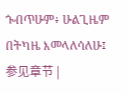ጐበጥሁም፥ ሁልጊዜም በትካዜ እመላለሳለሁ፤ 参见章节 |